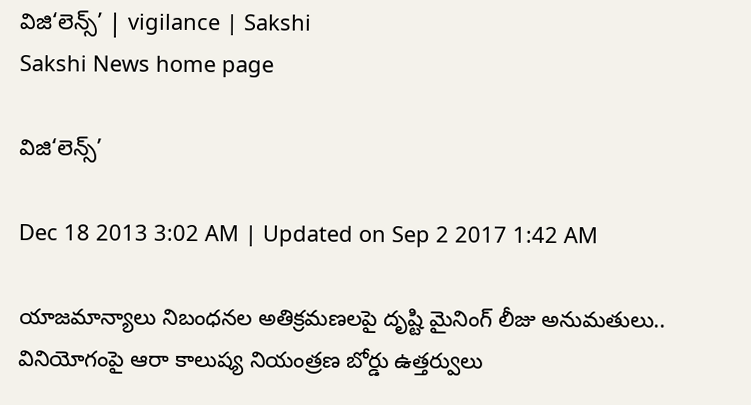విజి‘లెన్స్’ | vigilance | Sakshi
Sakshi News home page

విజి‘లెన్స్’

Dec 18 2013 3:02 AM | Updated on Sep 2 2017 1:42 AM

యాజమాన్యాలు నిబంధనల అతిక్రమణలపై దృష్టి మైనింగ్ లీజు అనుమతులు.. వినియోగంపై ఆరా కాలుష్య నియంత్రణ బోర్డు ఉత్తర్వులు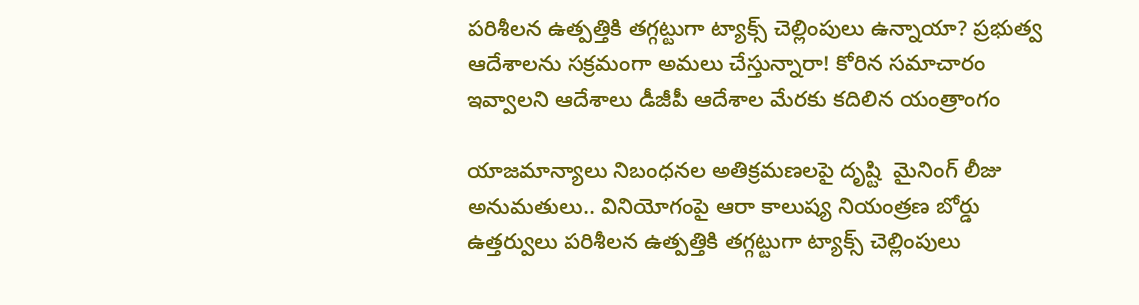పరిశీలన ఉత్పత్తికి తగ్గట్టుగా ట్యాక్స్ చెల్లింపులు ఉన్నాయా? ప్రభుత్వ ఆదేశాలను సక్రమంగా అమలు చేస్తున్నారా! కోరిన సమాచారం ఇవ్వాలని ఆదేశాలు డీజీపీ ఆదేశాల మేరకు కదిలిన యంత్రాంగం

యాజమాన్యాలు నిబంధనల అతిక్రమణలపై దృష్టి  మైనింగ్ లీజు అనుమతులు.. వినియోగంపై ఆరా కాలుష్య నియంత్రణ బోర్డు ఉత్తర్వులు పరిశీలన ఉత్పత్తికి తగ్గట్టుగా ట్యాక్స్ చెల్లింపులు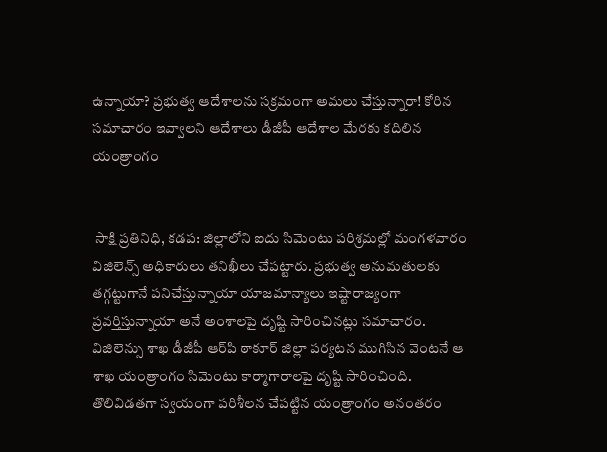ఉన్నాయా? ప్రభుత్వ ఆదేశాలను సక్రమంగా అమలు చేస్తున్నారా! కోరిన సమాచారం ఇవ్వాలని ఆదేశాలు డీజీపీ ఆదేశాల మేరకు కదిలిన యంత్రాంగం


 సాక్షి ప్రతినిధి, కడప: జిల్లాలోని ఐదు సిమెంటు పరిశ్రమల్లో మంగళవారం విజిలెన్స్ అధికారులు తనిఖీలు చేపట్టారు. ప్రభుత్వ అనుమతులకు తగ్గట్టుగానే పనిచేస్తున్నాయా యాజమాన్యాలు ఇష్టారాజ్యంగా ప్రవర్తిస్తున్నాయా అనే అంశాలపై దృష్టి సారించినట్లు సమాచారం. విజిలెన్సు శాఖ డీజీపీ ఆర్‌పి ఠాకూర్ జిల్లా పర్యటన ముగిసిన వెంటనే ఆ శాఖ యంత్రాంగం సిమెంటు కార్మాగారాలపై దృష్టి సారించింది.  తొలివిడతగా స్వయంగా పరిశీలన చేపట్టిన యంత్రాంగం అనంతరం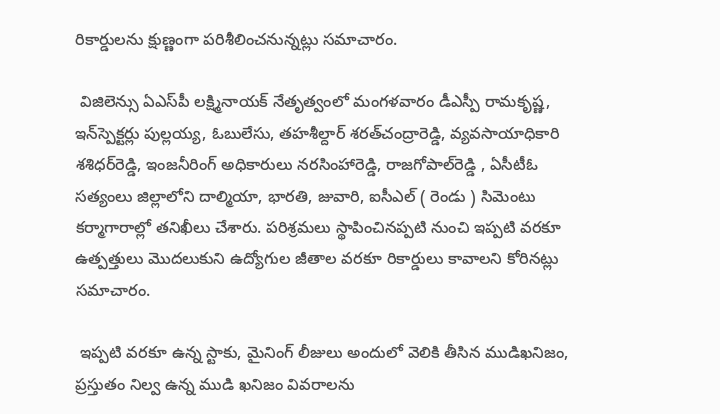రికార్డులను క్షుణ్ణంగా పరిశీలించనున్నట్లు సమాచారం.

 విజిలెన్సు ఏఎస్‌పీ లక్ష్మినాయక్ నేతృత్వంలో మంగళవారం డీఎస్పీ రామకృష్ణ, ఇన్‌స్పెక్టర్లు పుల్లయ్య, ఓబులేసు, తహశీల్దార్ శరత్‌చంద్రారెడ్డి, వ్యవసాయాధికారి శశిధర్‌రెడ్డి, ఇంజనీరింగ్ అధికారులు నరసింహారెడ్డి, రాజగోపాల్‌రెడ్డి , ఏసీటీఓ సత్యంలు జిల్లాలోని దాల్మియా, భారతి, జువారి, ఐసీఎల్ ( రెండు ) సిమెంటు కర్మాగారాల్లో తనిఖీలు చేశారు. పరిశ్రమలు స్థాపించినప్పటి నుంచి ఇప్పటి వరకూ ఉత్పత్తులు మొదలుకుని ఉద్యోగుల జీతాల వరకూ రికార్డులు కావాలని కోరినట్లు సమాచారం.

 ఇప్పటి వరకూ ఉన్న స్టాకు, మైనింగ్ లీజులు అందులో వెలికి తీసిన ముడిఖనిజం, ప్రస్తుతం నిల్వ ఉన్న ముడి ఖనిజం వివరాలను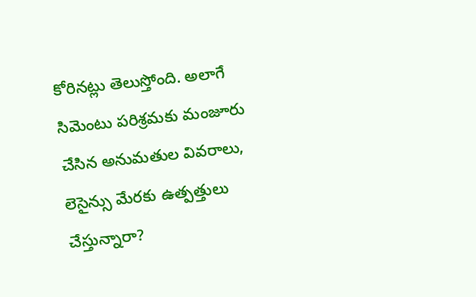కోరినట్లు తెలుస్తోంది. అలాగే సిమెంటు పరిశ్రమకు మంజూరు చేసిన అనుమతుల వివరాలు, లెసైన్సు మేరకు ఉత్పత్తులు చేస్తున్నారా?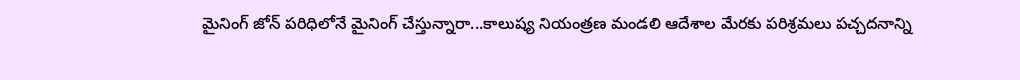మైనింగ్ జోన్ పరిధిలోనే మైనింగ్ చేస్తున్నారా...కాలుష్య నియంత్రణ మండలి ఆదేశాల మేరకు పరిశ్రమలు పచ్చదనాన్ని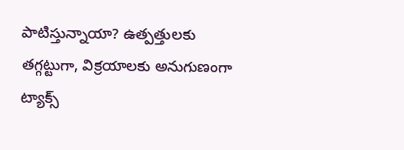పాటిస్తున్నాయా? ఉత్పత్తులకు తగ్గట్టుగా, విక్రయాలకు అనుగుణంగా ట్యాక్స్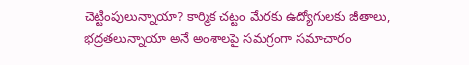చెట్టింపులున్నాయా? కార్మిక చట్టం మేరకు ఉద్యోగులకు జీతాలు, భద్రతలున్నాయా అనే అంశాలపై సమగ్రంగా సమాచారం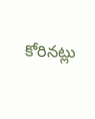కోరినట్లు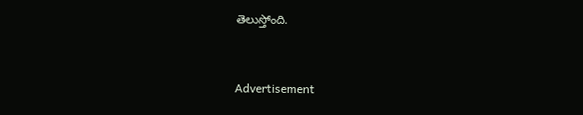తెలుస్తోంది.


Advertisement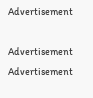Advertisement

Advertisement
Advertisement